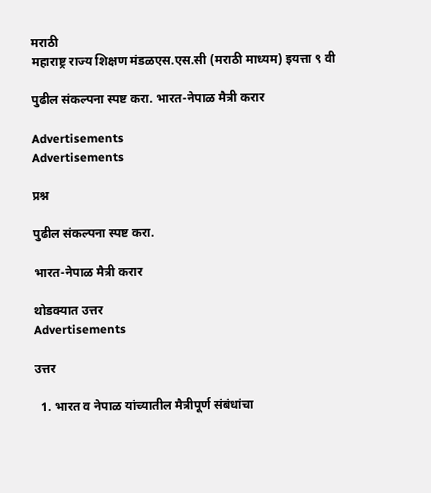मराठी
महाराष्ट्र राज्य शिक्षण मंडळएस.एस.सी (मराठी माध्यम) इयत्ता ९ वी

पुढील संकल्पना स्पष्ट करा. भारत-नेपाळ मैत्री करार

Advertisements
Advertisements

प्रश्न

पुढील संकल्पना स्पष्ट करा.

भारत-नेपाळ मैत्री करार

थोडक्यात उत्तर
Advertisements

उत्तर

  1. भारत व नेपाळ यांच्यातील मैत्रीपूर्ण संबंधांचा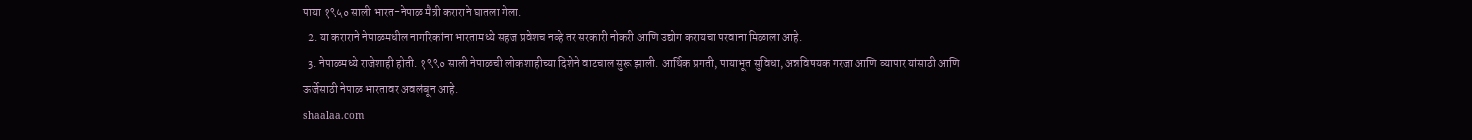पाया १९५० साली भारत-नेपाळ मैत्री कराराने घातला गेला.
  2. या कराराने नेपाळमधील नागरिकांना भारतामध्ये सहज प्रवेशच नव्हे तर सरकारी नोकरी आणि उद्योग करायचा परवाना मिळाला आहे.
  3. नेपाळमध्ये राजेशाही होती. १९९० साली नेपाळची लोकशाहीच्या दिशेने वाटचाल सुरू झाली. आर्थिक प्रगती, पायाभूत सुविधा, अन्नविषयक गरजा आणि व्यापार यांसाठी आणि ऊर्जेसाठी नेपाळ भारतावर अवलंबून आहे.
shaalaa.com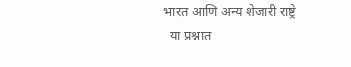भारत आणि अन्य शेजारी राष्ट्रे
  या प्रश्नात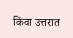किंवा उत्तरात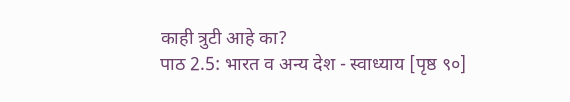काही त्रुटी आहे का?
पाठ 2.5: भारत व अन्य देश - स्वाध्याय [पृष्ठ ९०]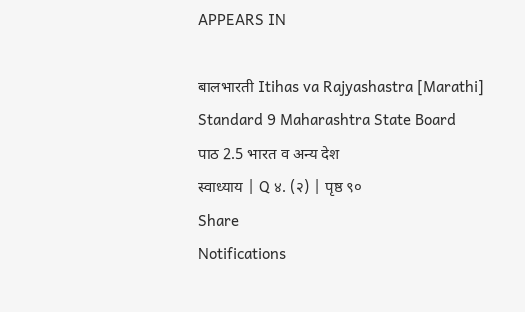APPEARS IN

बालभारती Itihas va Rajyashastra [Marathi] Standard 9 Maharashtra State Board
पाठ 2.5 भारत व अन्य देश
स्वाध्याय | Q ४. (२) | पृष्ठ ९०
Share
Notifications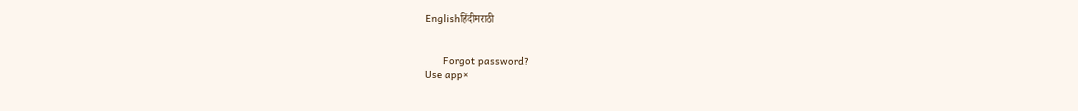Englishहिंदीमराठी


      Forgot password?
Use app×